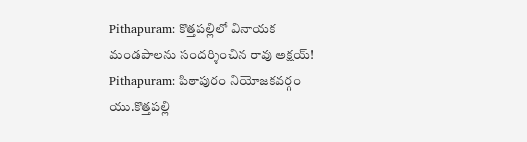Pithapuram: కొత్తపల్లిలో వినాయక మండపాలను సందర్శించిన రావు అక్షయ్!
Pithapuram: పిఠాపురం నియోజకవర్గం యు.కొత్తపల్లి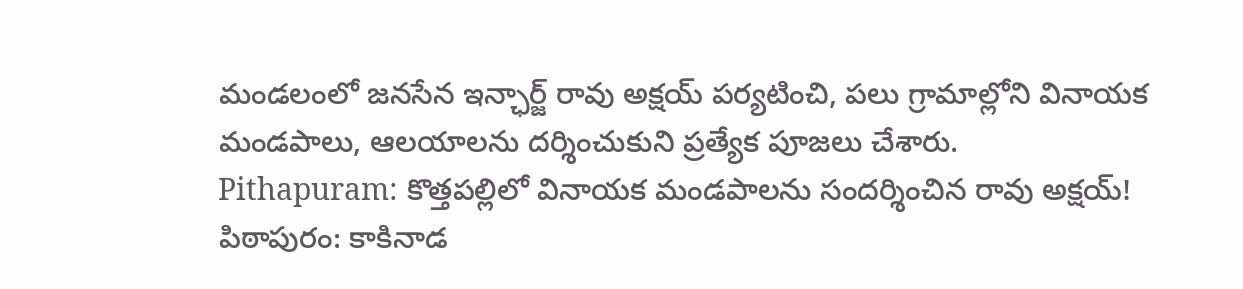మండలంలో జనసేన ఇన్ఛార్జ్ రావు అక్షయ్ పర్యటించి, పలు గ్రామాల్లోని వినాయక మండపాలు, ఆలయాలను దర్శించుకుని ప్రత్యేక పూజలు చేశారు.
Pithapuram: కొత్తపల్లిలో వినాయక మండపాలను సందర్శించిన రావు అక్షయ్!
పిఠాపురం: కాకినాడ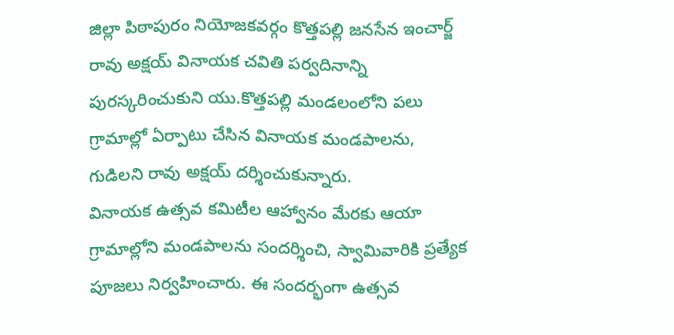జిల్లా పిఠాపురం నియోజకవర్గం కొత్తపల్లి జనసేన ఇంచార్జ్ రావు అక్షయ్ వినాయక చవితి పర్వదినాన్ని పురస్కరించుకుని యు.కొత్తపల్లి మండలంలోని పలు గ్రామాల్లో ఏర్పాటు చేసిన వినాయక మండపాలను, గుడిలని రావు అక్షయ్ దర్శించుకున్నారు.
వినాయక ఉత్సవ కమిటీల ఆహ్వానం మేరకు ఆయా గ్రామాల్లోని మండపాలను సందర్శించి, స్వామివారికి ప్రత్యేక పూజలు నిర్వహించారు. ఈ సందర్భంగా ఉత్సవ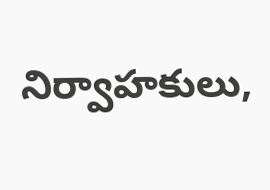నిర్వాహకులు,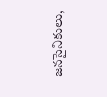జనసైనికులు,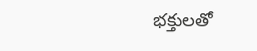భక్తులతో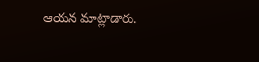ఆయన మాట్లాడారు.